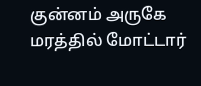குன்னம் அருகே மரத்தில் மோட்டார்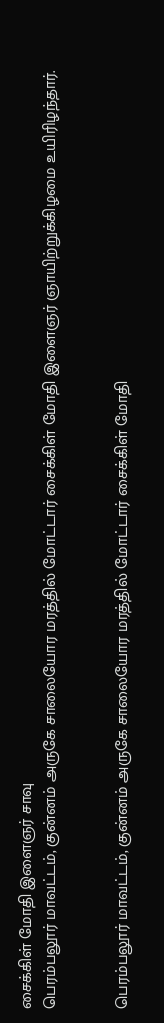சைக்கிள் மோதி இளைஞர் சாவு
பெரம்பலூர் மாவட்டம், குன்னம் அருகே சாலையோர மரத்தில் மோட்டார் சைக்கிள் மோதி இளைஞர் ஞாயிற்றுக்கிழமை உயிரிழந்தார்.


பெரம்பலூர் மாவட்டம், குன்னம் அருகே சாலையோர மரத்தில் மோட்டார் சைக்கிள் மோதி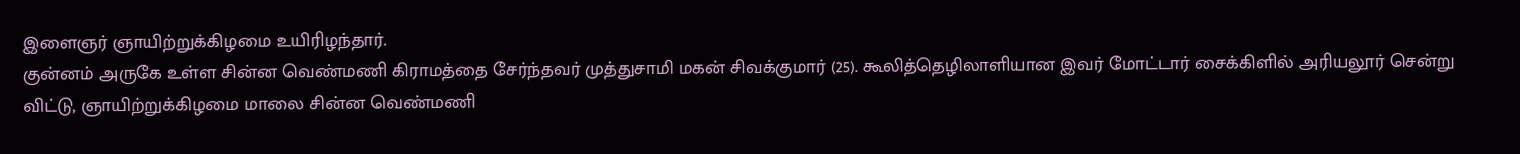இளைஞர் ஞாயிற்றுக்கிழமை உயிரிழந்தார்.
குன்னம் அருகே உள்ள சின்ன வெண்மணி கிராமத்தை சேர்ந்தவர் முத்துசாமி மகன் சிவக்குமார் (25). கூலித்தெழிலாளியான இவர் மோட்டார் சைக்கிளில் அரியலூர் சென்று விட்டு, ஞாயிற்றுக்கிழமை மாலை சின்ன வெண்மணி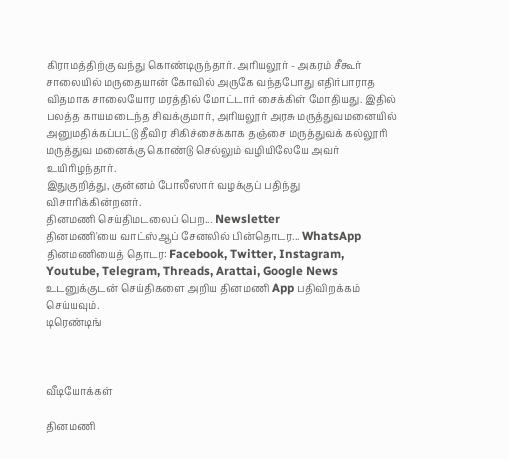கிராமத்திற்கு வந்து கொண்டிருந்தார். அரியலூர் - அகரம் சீகூர் சாலையில் மருதையான் கோவில் அருகே வந்தபோது எதிர்பாராத விதமாக சாலையோர மரத்தில் மோட்டார் சைக்கிள் மோதியது. இதில் பலத்த காயமடைந்த சிவக்குமார், அரியலூர் அரசு மருத்துவமனையில் அனுமதிக்கப்பட்டு தீவிர சிகிச்சைக்காக தஞ்சை மருத்துவக் கல்லூரி மருத்துவ மனைக்கு கொண்டு செல்லும் வழியிலேயே அவர் உயிரிழந்தார்.
இதுகுறித்து, குன்னம் போலீஸார் வழக்குப் பதிந்து விசாரிக்கின்றனர்.
தினமணி செய்திமடலைப் பெற... Newsletter
தினமணி'யை வாட்ஸ்ஆப் சேனலில் பின்தொடர... WhatsApp
தினமணியைத் தொடர: Facebook, Twitter, Instagram, Youtube, Telegram, Threads, Arattai, Google News
உடனுக்குடன் செய்திகளை அறிய தினமணி App பதிவிறக்கம் செய்யவும்.
டிரெண்டிங்



வீடியோக்கள்

தினமணி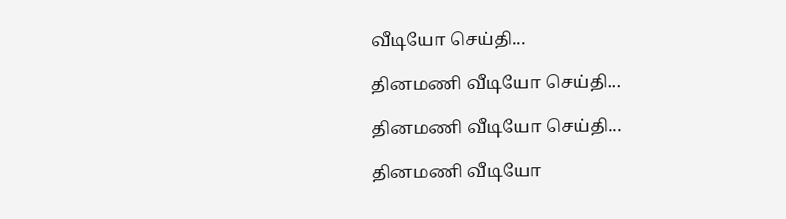வீடியோ செய்தி...

தினமணி வீடியோ செய்தி...

தினமணி வீடியோ செய்தி...

தினமணி வீடியோ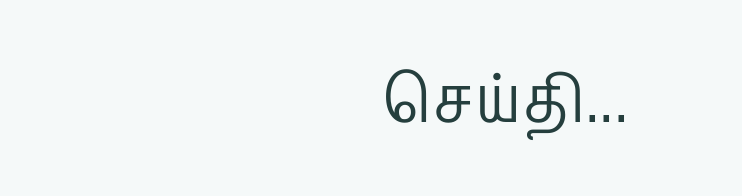செய்தி...